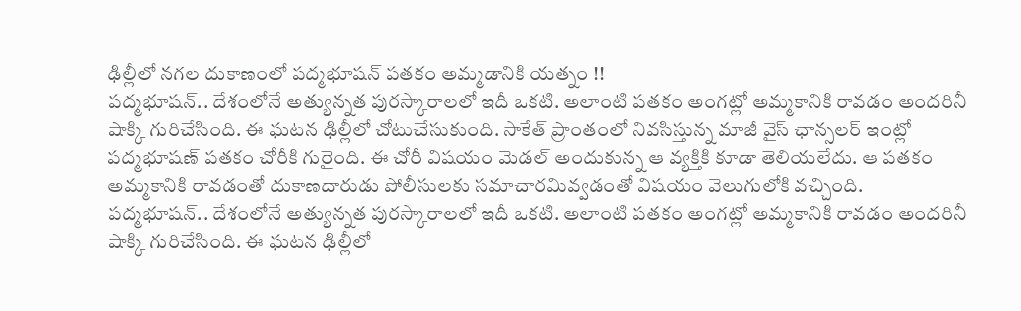ఢిల్లీలో నగల దుకాణంలో పద్మభూషన్ పతకం అమ్మడానికి యత్నం !!
పద్మభూషన్.. దేశంలోనే అత్యున్నత పురస్కారాలలో ఇదీ ఒకటి. అలాంటి పతకం అంగట్లో అమ్మకానికి రావడం అందరినీ షాక్కి గురిచేసింది. ఈ ఘటన ఢిల్లీలో చోటుచేసుకుంది. సాకేత్ ప్రాంతంలో నివసిస్తున్న మాజీ వైస్ ఛాన్సలర్ ఇంట్లో పద్మభూషణ్ పతకం చోరీకి గురైంది. ఈ చోరీ విషయం మెడల్ అందుకున్న ఆ వ్యక్తికి కూడా తెలియలేదు. ఆ పతకం అమ్మకానికి రావడంతో దుకాణదారుడు పోలీసులకు సమాచారమివ్వడంతో విషయం వెలుగులోకి వచ్చింది.
పద్మభూషన్.. దేశంలోనే అత్యున్నత పురస్కారాలలో ఇదీ ఒకటి. అలాంటి పతకం అంగట్లో అమ్మకానికి రావడం అందరినీ షాక్కి గురిచేసింది. ఈ ఘటన ఢిల్లీలో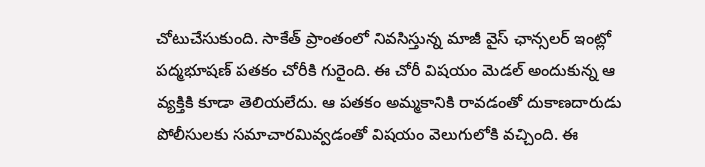చోటుచేసుకుంది. సాకేత్ ప్రాంతంలో నివసిస్తున్న మాజీ వైస్ ఛాన్సలర్ ఇంట్లో పద్మభూషణ్ పతకం చోరీకి గురైంది. ఈ చోరీ విషయం మెడల్ అందుకున్న ఆ వ్యక్తికి కూడా తెలియలేదు. ఆ పతకం అమ్మకానికి రావడంతో దుకాణదారుడు పోలీసులకు సమాచారమివ్వడంతో విషయం వెలుగులోకి వచ్చింది. ఈ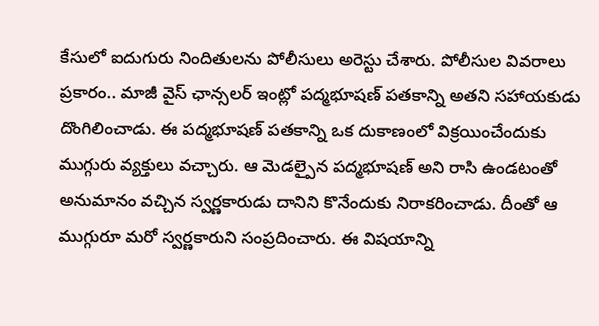కేసులో ఐదుగురు నిందితులను పోలీసులు అరెస్టు చేశారు. పోలీసుల వివరాలు ప్రకారం.. మాజీ వైస్ ఛాన్సలర్ ఇంట్లో పద్మభూషణ్ పతకాన్ని అతని సహాయకుడు దొంగిలించాడు. ఈ పద్మభూషణ్ పతకాన్ని ఒక దుకాణంలో విక్రయించేందుకు ముగ్గురు వ్యక్తులు వచ్చారు. ఆ మెడల్పైన పద్మభూషణ్ అని రాసి ఉండటంతో అనుమానం వచ్చిన స్వర్ణకారుడు దానిని కొనేందుకు నిరాకరించాడు. దీంతో ఆ ముగ్గురూ మరో స్వర్ణకారుని సంప్రదించారు. ఈ విషయాన్ని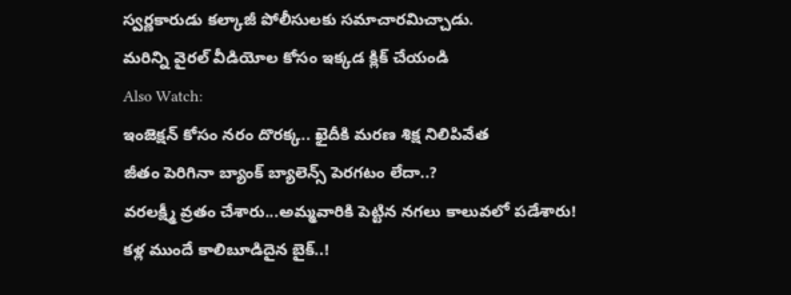స్వర్ణకారుడు కల్కాజీ పోలీసులకు సమాచారమిచ్చాడు.
మరిన్ని వైరల్ వీడియోల కోసం ఇక్కడ క్లిక్ చేయండి
Also Watch:
ఇంజెక్షన్ కోసం నరం దొరక్క.. ఖైదీకి మరణ శిక్ష నిలిపివేత
జీతం పెరిగినా బ్యాంక్ బ్యాలెన్స్ పెరగటం లేదా..?
వరలక్ష్మీ వ్రతం చేశారు...అమ్మవారికి పెట్టిన నగలు కాలువలో పడేశారు!
కళ్ల ముందే కాలిబూడిదైన బైక్..!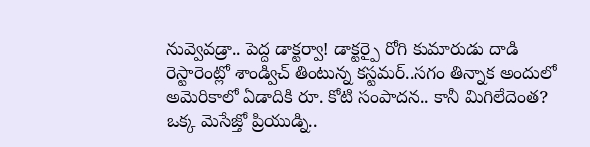నువ్వెవడ్రా.. పెద్ద డాక్టర్వా! డాక్టర్పై రోగి కుమారుడు దాడి
రెస్టారెంట్లో శాండ్విచ్ తింటున్న కస్టమర్..సగం తిన్నాక అందులో
అమెరికాలో ఏడాదికి రూ. కోటి సంపాదన.. కానీ మిగిలేదెంత?
ఒక్క మెసేజ్తో ప్రియుడ్ని..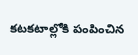కటకటాల్లోకి పంపించిన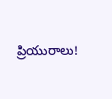ప్రియురాలు!